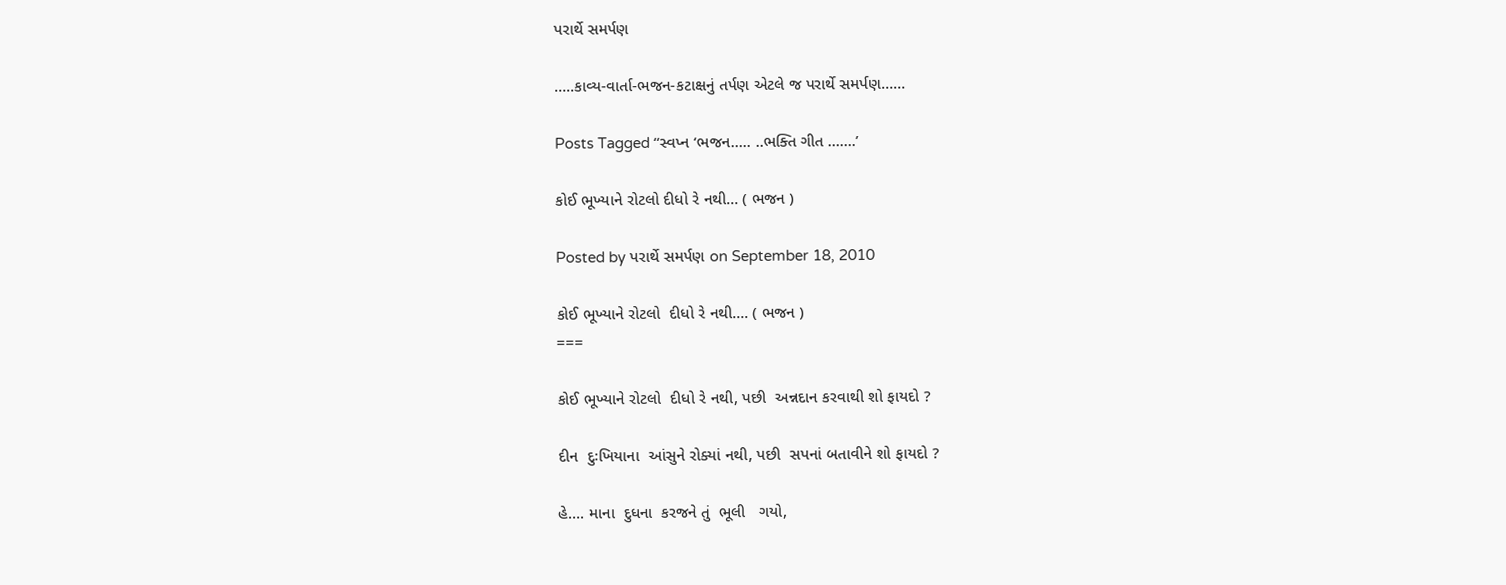પરાર્થે સમર્પણ

…..કાવ્ય-વાર્તા-ભજન-કટાક્ષનું તર્પણ એટલે જ પરાર્થે સમર્પણ……

Posts Tagged ‘‘સ્વપ્ન ‘ભજન….. ..ભક્તિ ગીત …….’

કોઈ ભૂખ્યાને રોટલો દીધો રે નથી… ( ભજન )

Posted by પરાર્થે સમર્પણ on September 18, 2010

કોઈ ભૂખ્યાને રોટલો  દીધો રે નથી…. ( ભજન )
===

કોઈ ભૂખ્યાને રોટલો  દીધો રે નથી, પછી  અન્નદાન કરવાથી શો ફાયદો ?

દીન  દુઃખિયાના  આંસુને રોક્યાં નથી, પછી  સપનાં બતાવીને શો ફાયદો ?

હે…. માના  દુધના  કરજને તું  ભૂલી   ગયો,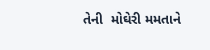તેની  મોઘેરી મમતાને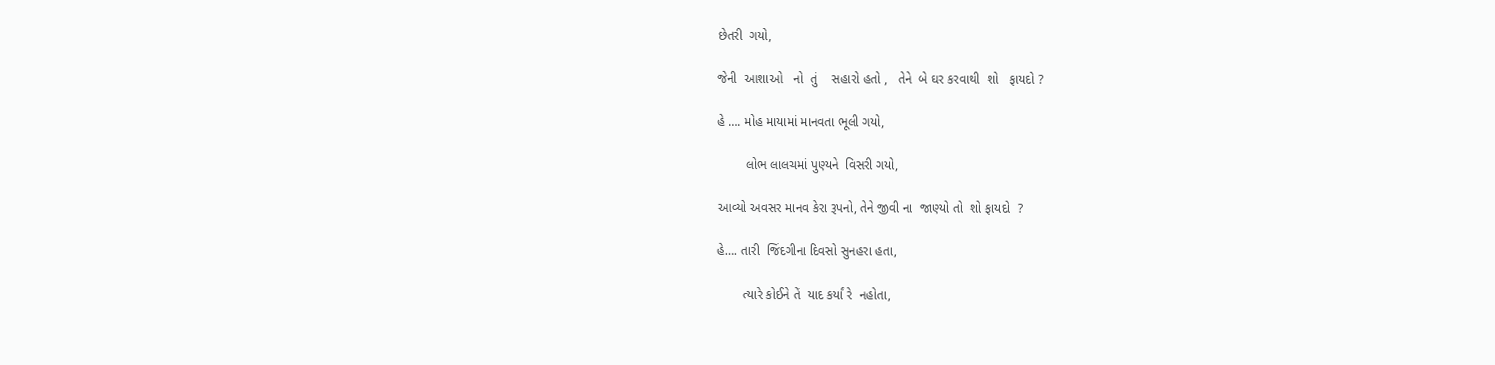છેતરી  ગયો,

જેની  આશાઓ   નો  તું    સહારો હતો ,   તેને  બે ઘર કરવાથી  શો   ફાયદો ?

હે …. મોહ માયામાં માનવતા ભૂલી ગયો,

        લોભ લાલચમાં પુણ્યને  વિસરી ગયો,

આવ્યો અવસર માનવ કેરા રૂપનો, તેને જીવી ના  જાણ્યો તો  શો ફાયદો  ?

હે…. તારી  જિંદગીના દિવસો સુનહરા હતા,

       ત્યારે કોઈને તેં  યાદ કર્યાં રે  નહોતા,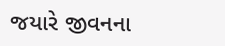જયારે જીવનના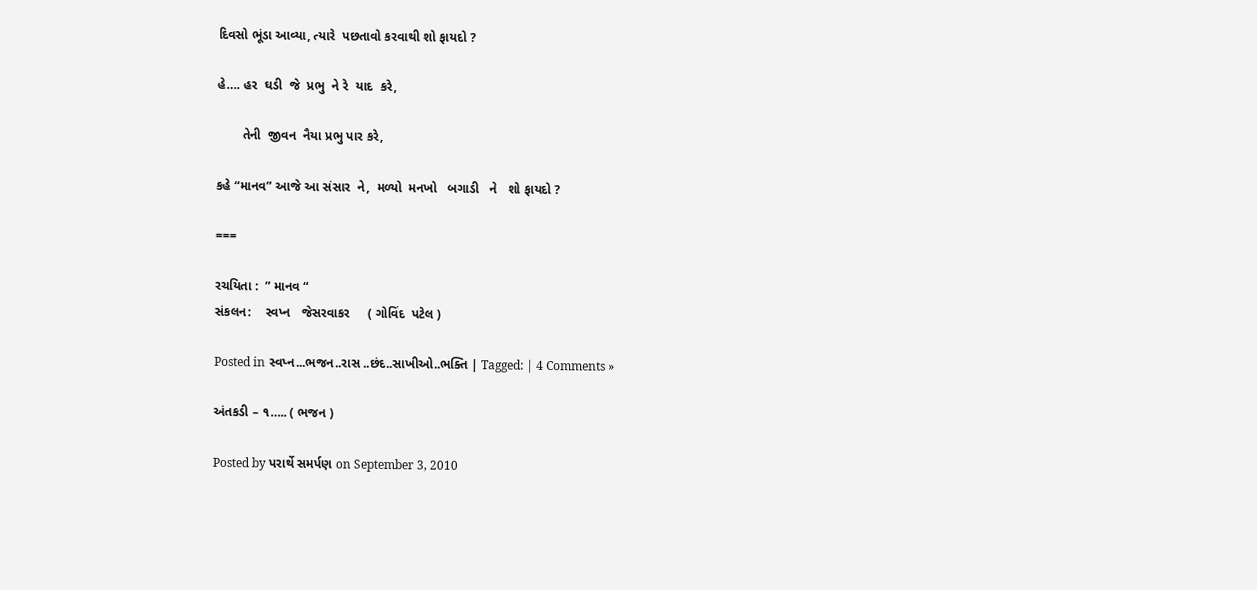દિવસો ભૂંડા આવ્યા, ત્યારે  પછતાવો કરવાથી શો ફાયદો ?

હે…. હર  ઘડી  જે  પ્રભુ  ને રે  યાદ  કરે,

       તેની  જીવન  નૈયા પ્રભુ પાર કરે,

કહે “માનવ” આજે આ સંસાર  ને,  મળ્યો  મનખો   બગાડી   ને   શો ફાયદો ?

===

રચયિતા :  ” માનવ “
સંકલન:    સ્વપ્ન   જેસરવાકર     ( ગોવિંદ  પટેલ )

Posted in સ્વપ્ન...ભજન..રાસ ..છંદ..સાખીઓ..ભક્તિ | Tagged: | 4 Comments »

અંતકડી – ૧….. ( ભજન )

Posted by પરાર્થે સમર્પણ on September 3, 2010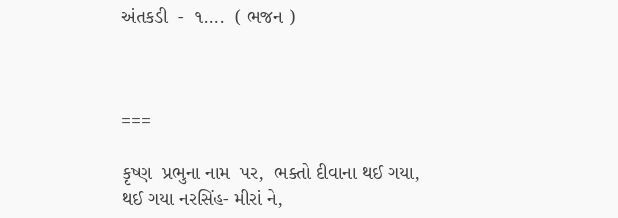અંતકડી  -  ૧….  ( ભજન )



===

કૃષ્ણ  પ્રભુના નામ  પર,  ભક્તો દીવાના થઈ ગયા,
થઈ ગયા નરસિંહ- મીરાં ને,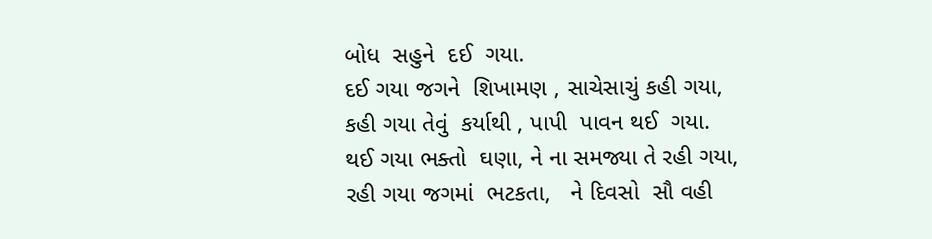બોધ  સહુને  દઈ  ગયા.
દઈ ગયા જગને  શિખામણ , સાચેસાચું કહી ગયા,
કહી ગયા તેવું  કર્યાથી , પાપી  પાવન થઈ  ગયા.
થઈ ગયા ભક્તો  ઘણા, ને ના સમજ્યા તે રહી ગયા,
રહી ગયા જગમાં  ભટકતા,   ને દિવસો  સૌ વહી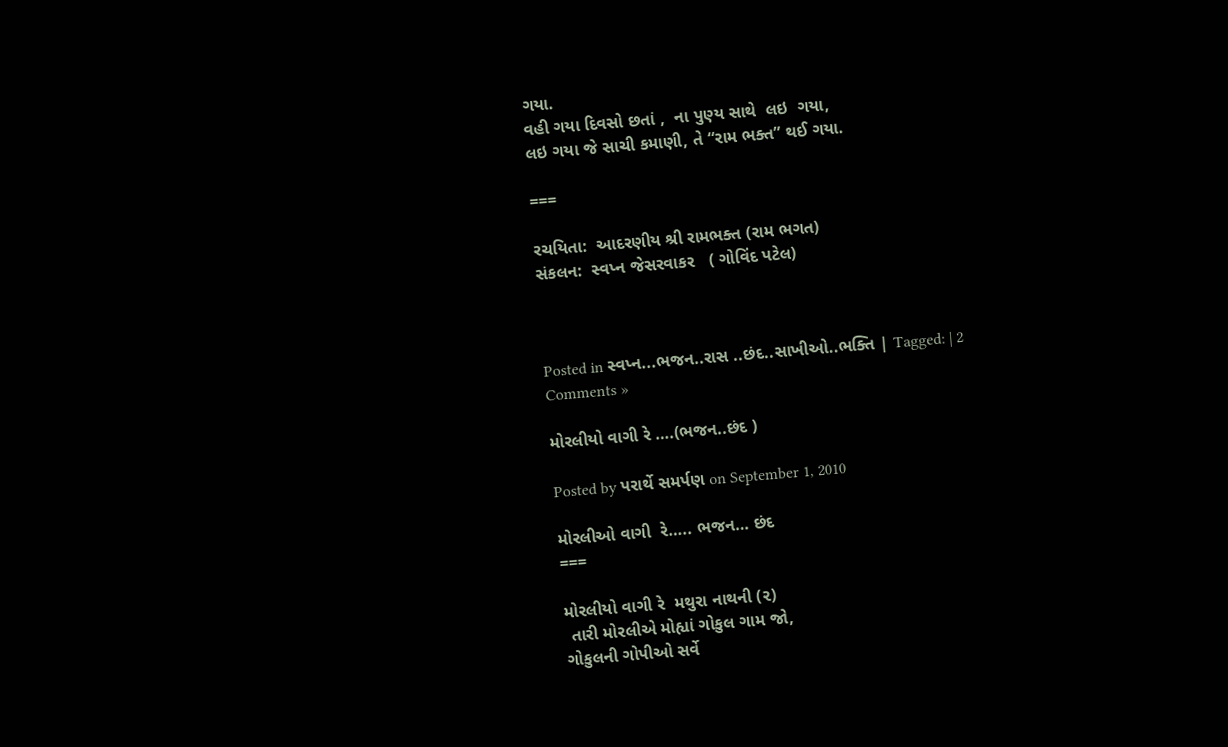ગયા.
વહી ગયા દિવસો છતાં ,  ના પુણ્ય સાથે  લઇ  ગયા,
લઇ ગયા જે સાચી કમાણી, તે “રામ ભક્ત” થઈ ગયા.

===

રચયિતા:  આદરણીય શ્રી રામભક્ત (રામ ભગત)
સંકલન:  સ્વપ્ન જેસરવાકર   ( ગોવિંદ પટેલ)



Posted in સ્વપ્ન...ભજન..રાસ ..છંદ..સાખીઓ..ભક્તિ | Tagged: | 2 Comments »

મોરલીયો વાગી રે ….(ભજન..છંદ )

Posted by પરાર્થે સમર્પણ on September 1, 2010

મોરલીઓ વાગી  રે….. ભજન… છંદ
===

મોરલીયો વાગી રે  મથુરા નાથની (૨)
 તારી મોરલીએ મોહ્યાં ગોકુલ ગામ જો,
ગોકુલની ગોપીઓ સર્વે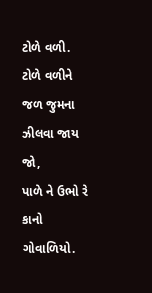ટોળે વળી.
ટોળે વળીને જળ જુમના ઝીલવા જાય  જો,
પાળે ને ઉભો રે કાનો  ગોવાળિયો.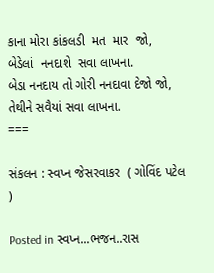કાના મોરા કાંકલડી  મત  માર  જો,
બેડેલાં  નનદાશે  સવા લાખના.
બેડા નનદાય તો ગોરી નનદાવા દેજો જો,
તેથીને સવૈયાં સવા લાખના.
===

સંકલન : સ્વપ્ન જેસરવાકર  ( ગોવિંદ પટેલ )

Posted in સ્વપ્ન...ભજન..રાસ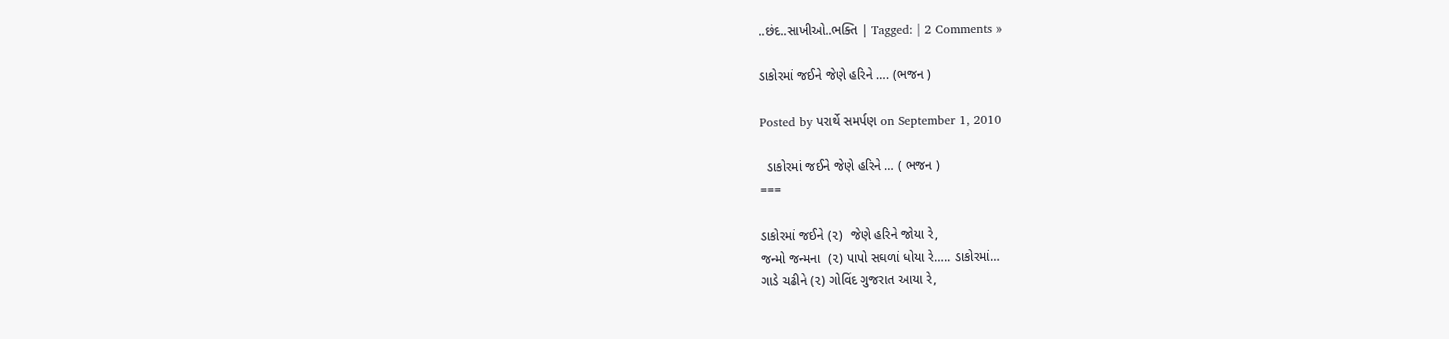..છંદ..સાખીઓ..ભક્તિ | Tagged: | 2 Comments »

ડાકોરમાં જઈને જેણે હરિને …. (ભજન )

Posted by પરાર્થે સમર્પણ on September 1, 2010

  ડાકોરમાં જઈને જેણે હરિને … ( ભજન )
===

ડાકોરમાં જઈને (૨)  જેણે હરિને જોયા રે,
જન્મો જન્મના  (૨) પાપો સઘળાં ધોયા રે….. ડાકોરમાં…
ગાડે ચઢીને (૨) ગોવિંદ ગુજરાત આયા રે,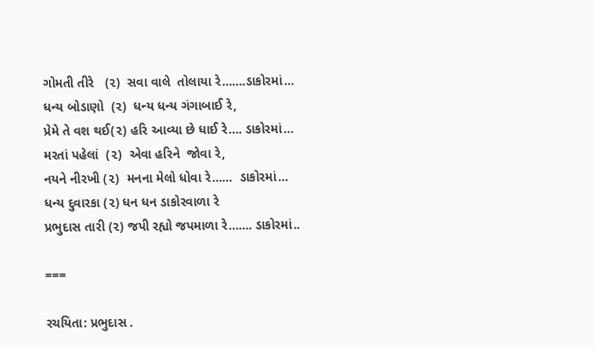ગોમતી તીરે   (૨)  સવા વાલે  તોલાયા રે…….ડાકોરમાં…
ધન્ય બોડાણો  (૨)  ધન્ય ધન્ય ગંગાબાઈ રે,
પ્રેમે તે વશ થઈ(૨) હરિ આવ્યા છે ધાઈ રે…. ડાકોરમાં…
મરતાં પહેલાં  (૨)  એવા હરિને  જોવા રે,
નયને નીરખી (૨)  મનના મેલો ધોવા રે……  ડાકોરમાં…
ધન્ય દુવારકા (૨) ધન ધન ડાકોરવાળા રે
પ્રભુદાસ તારી (૨) જપી રહ્યો જપમાળા રે……. ડાકોરમાં..

===

રચયિતા: પ્રભુદાસ .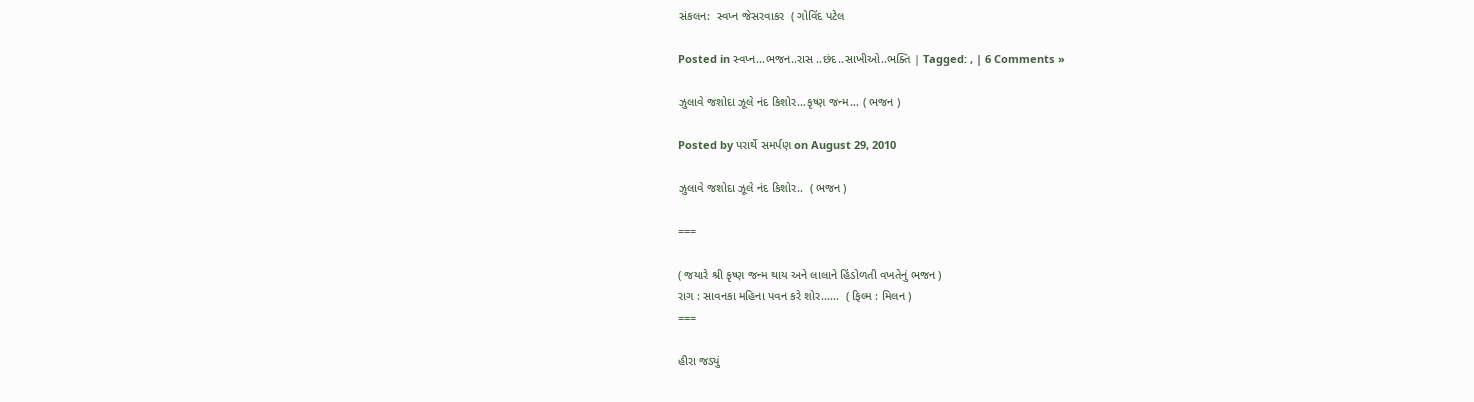સંકલન:  સ્વપ્ન જેસરવાકર  ( ગોવિંદ પટેલ

Posted in સ્વપ્ન...ભજન..રાસ ..છંદ..સાખીઓ..ભક્તિ | Tagged: , | 6 Comments »

ઝુલાવે જશોદા ઝૂલે નંદ કિશોર…કૃષ્ણ જન્મ… ( ભજન )

Posted by પરાર્થે સમર્પણ on August 29, 2010

ઝુલાવે જશોદા ઝૂલે નંદ કિશોર..  ( ભજન )

===

( જયારે શ્રી કૃષ્ણ જન્મ થાય અને લાલાને હિંડોળતી વખતેનું ભજન )
રાગ : સાવનકા મહિના પવન કરે શોર……  ( ફિલ્મ : મિલન )
===

હીરા જડ્યું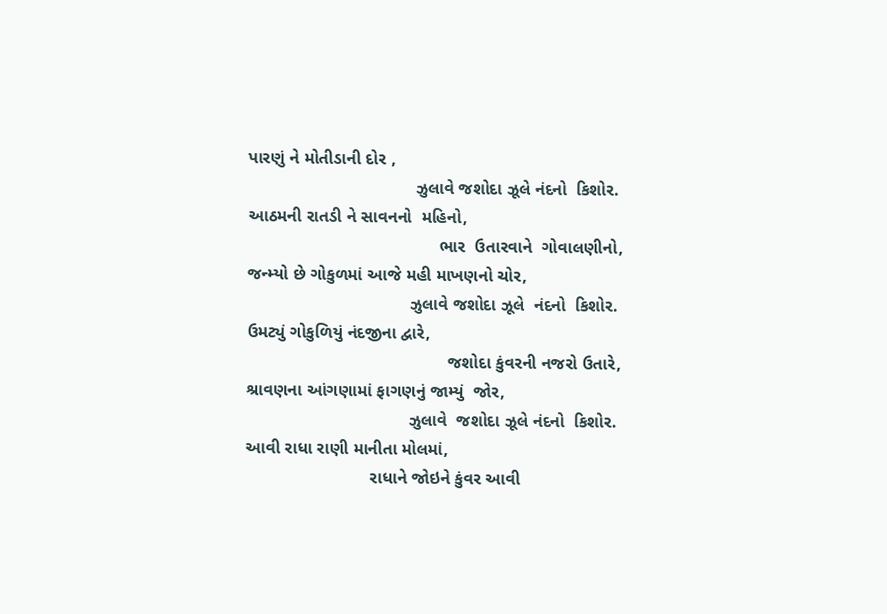પારણું ને મોતીડાની દોર ,
                                   ઝુલાવે જશોદા ઝૂલે નંદનો  કિશોર.
આઠમની રાતડી ને સાવનનો  મહિનો,
                                        ભાર  ઉતારવાને  ગોવાલણીનો,
જન્મ્યો છે ગોકુળમાં આજે મહી માખણનો ચોર,
                                  ઝુલાવે જશોદા ઝૂલે  નંદનો  કિશોર.
ઉમટ્યું ગોકુળિયું નંદજીના દ્વારે,
                                          જશોદા કુંવરની નજરો ઉતારે,
શ્રાવણના આંગણામાં ફાગણનું જામ્યું  જોર,
                                  ઝુલાવે  જશોદા ઝૂલે નંદનો  કિશોર.
આવી રાધા રાણી માનીતા મોલમાં,
                          રાધાને જોઇને કુંવર આવી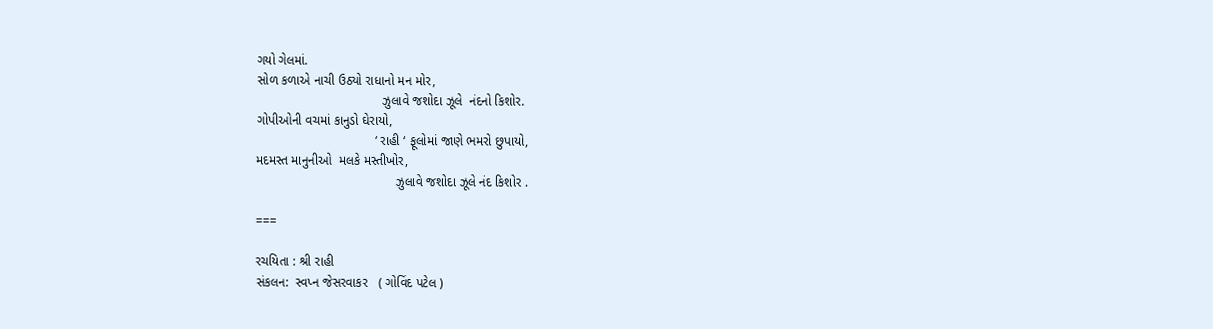ગયો ગેલમાં.
સોળ કળાએ નાચી ઉઠ્યો રાધાનો મન મોર,
                                   ઝુલાવે જશોદા ઝૂલે  નંદનો કિશોર.
ગોપીઓની વચમાં કાનુડો ઘેરાયો,
                                 ‘ રાહી ‘ ફૂલોમાં જાણે ભમરો છુપાયો,
મદમસ્ત માનુનીઓ  મલકે મસ્તીખોર,
                                       ઝુલાવે જશોદા ઝૂલે નંદ કિશોર .

===

રચયિતા : શ્રી રાહી
સંકલન:  સ્વપ્ન જેસરવાકર   ( ગોવિંદ પટેલ )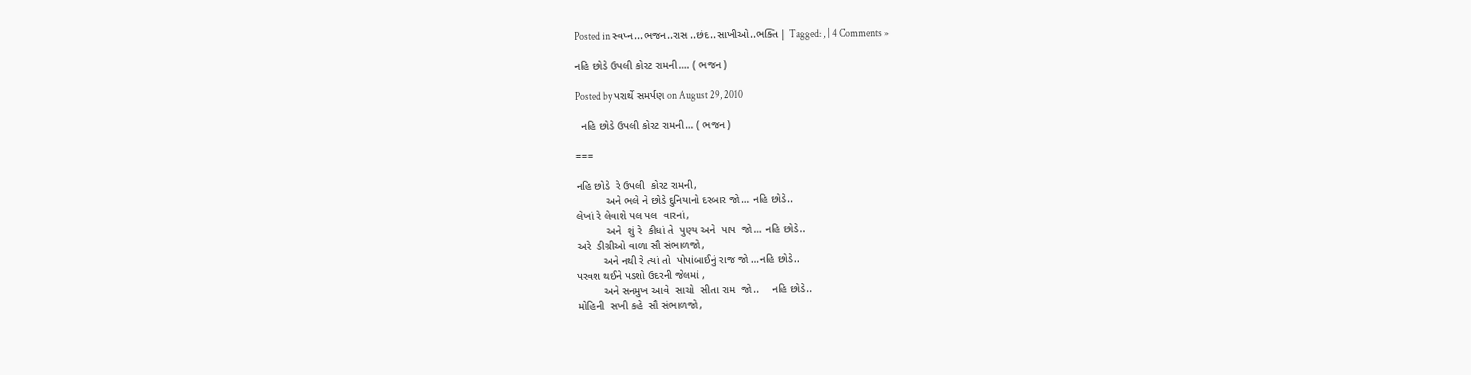Posted in સ્વપ્ન...ભજન..રાસ ..છંદ..સાખીઓ..ભક્તિ | Tagged: , | 4 Comments »

નહિ છોડે ઉપલી કોરટ રામની…. ( ભજન )

Posted by પરાર્થે સમર્પણ on August 29, 2010

  નહિ છોડે ઉપલી કોરટ રામની… ( ભજન )

===

નહિ છોડે  રે ઉપલી  કોરટ રામની,
          અને ભલે ને છોડે દુનિયાનો દરબાર જો… નહિ છોડે..
લેખાં રે લેવાશે પલ પલ  વારનાં,
          અને  શું રે  કીધાં તે  પુણ્ય અને  પાપ  જો… નહિ છોડે..
અરે  ડીગ્રીઓ વાળા સૌ સંભાળજો,
         અને નથી રે ત્યાં તો  પોપાંબાઈનું રાજ જો …નહિ છોડે..
પરવશ થઈને પડશો ઉદરની જેલમાં ,
         અને સનમુખ આવે  સાચો  સીતા રામ  જો..    નહિ છોડે..
મોહિની  સખી કહે  સૌ સંભાળજો,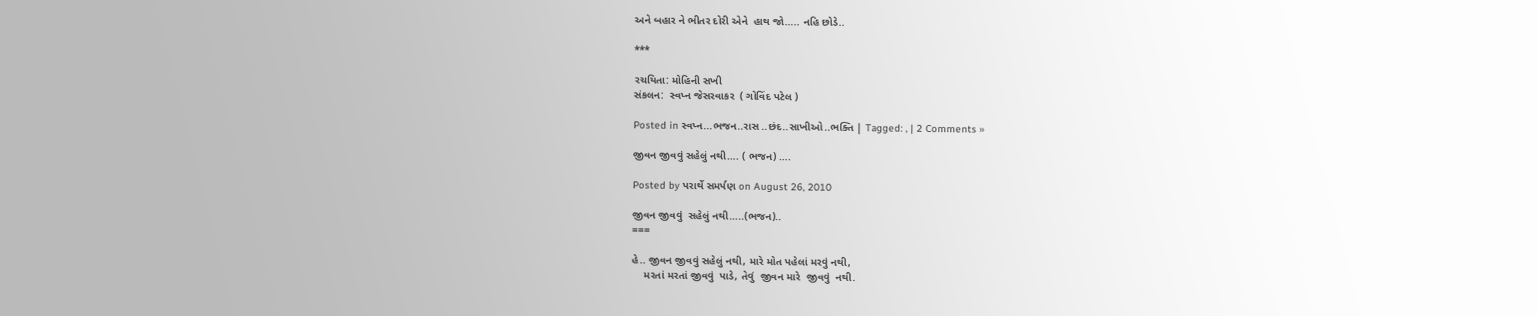અને બહાર ને ભીતર દોરી એને  હાથ જો….. નહિ છોડે..

***

રચયિતા: મોહિની સખી
સંકલન:  સ્વપ્ન જેસરવાકર  ( ગોવિંદ પટેલ )

Posted in સ્વપ્ન...ભજન..રાસ ..છંદ..સાખીઓ..ભક્તિ | Tagged: , | 2 Comments »

જીવન જીવવું સહેલું નથી…. ( ભજન) ….

Posted by પરાર્થે સમર્પણ on August 26, 2010

જીવન જીવવું  સહેલું નથી…..(ભજન)..
===

હે.. જીવન જીવવું સહેલું નથી, મારે મોત પહેલાં મરવું નથી,
    મરતાં મરતાં જીવવું  પાડે, તેવું  જીવન મારે  જીવવું  નથી.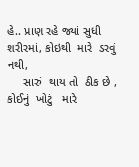હે.. પ્રાણ રહે જ્યાં સુધી  શરીરમાં, કોઇથી  મારે  ડરવું   નથી,
     સારું  થાય તો  ઠીક છે , કોઈનું  ખોટું   મારે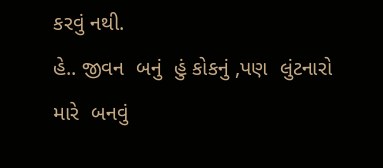કરવું નથી.
હે.. જીવન  બનું  હું કોકનું ,પણ  લુંટનારો  મારે  બનવું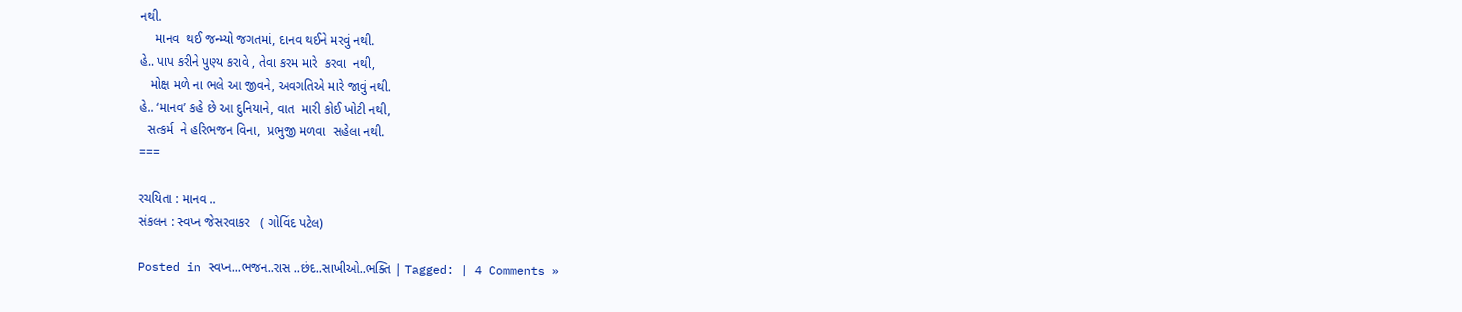નથી.
    માનવ  થઈ જન્મ્યો જગતમાં, દાનવ થઈને મરવું નથી.
હે.. પાપ કરીને પુણ્ય કરાવે , તેવા કરમ મારે  કરવા  નથી,
   મોક્ષ મળે ના ભલે આ જીવને, અવગતિએ મારે જાવું નથી.
હે.. ‘માનવ’ કહે છે આ દુનિયાને, વાત  મારી કોઈ ખોટી નથી,
  સત્કર્મ  ને હરિભજન વિના,  પ્રભુજી મળવા  સહેલા નથી.
===

રચયિતા : માનવ ..
સંકલન : સ્વપ્ન જેસરવાકર   ( ગોવિંદ પટેલ)

Posted in સ્વપ્ન...ભજન..રાસ ..છંદ..સાખીઓ..ભક્તિ | Tagged: | 4 Comments »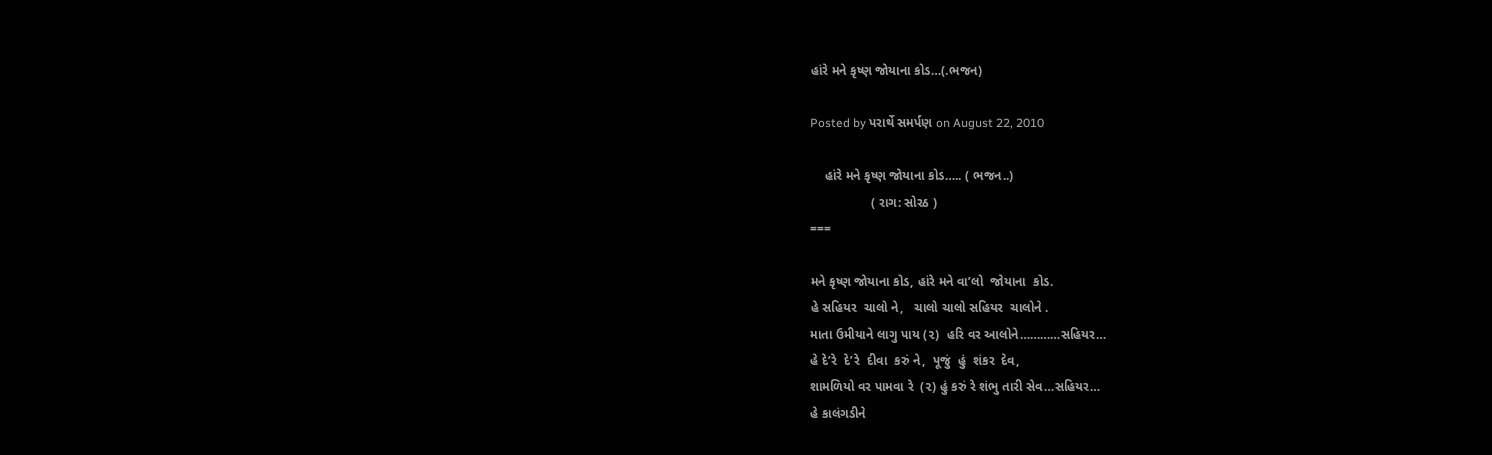હાંરે મને કૃષ્ણ જોયાના કોડ…(.ભજન)

Posted by પરાર્થે સમર્પણ on August 22, 2010

    હાંરે મને કૃષ્ણ જોયાના કોડ….. ( ભજન..)
                 ( રાગ: સોરઠ )
===

મને કૃષ્ણ જોયાના કોડ, હાંરે મને વા’લો  જોયાના  કોડ.
હે સહિયર  ચાલો ને,   ચાલો ચાલો સહિયર  ચાલોને .
માતા ઉમીયાને લાગુ પાય (૨)  હરિ વર આલોને…………સહિયર…
હે દે’રે  દે’રે  દીવા  કરું ને,  પૂજું  હું  શંકર  દેવ,
શામળિયો વર પામવા રે  (૨) હું કરું રે શંભુ તારી સેવ…સહિયર…
હે કાલંગડીને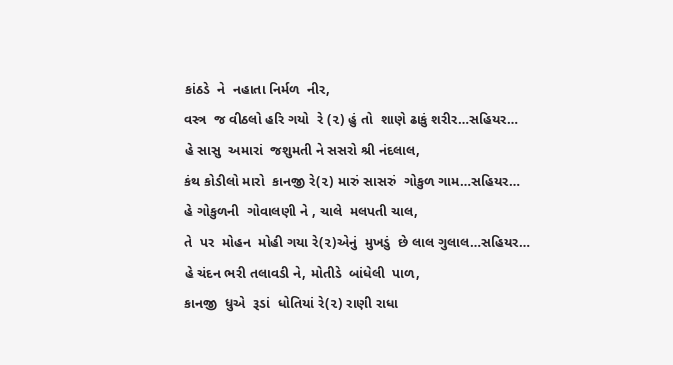કાંઠડે  ને  નહાતા નિર્મળ  નીર,
વસ્ત્ર  જ વીઠલો હરિ ગયો  રે (૨) હું તો  શાણે ઢાકું શરીર…સહિયર…
હે સાસુ  અમારાં  જશુમતી ને સસરો શ્રી નંદલાલ,
કંથ કોડીલો મારો  કાનજી રે(૨) મારું સાસરું  ગોકુળ ગામ…સહિયર…
હે ગોકુળની  ગોવાલણી ને , ચાલે  મલપતી ચાલ,
તે  પર  મોહન  મોહી ગયા રે(૨)એનું  મુખડું  છે લાલ ગુલાલ…સહિયર…
હે ચંદન ભરી તલાવડી ને, મોતીડે  બાંધેલી  પાળ,
કાનજી  ધુએ  રૂડાં  ધોતિયાં રે(૨) રાણી રાધા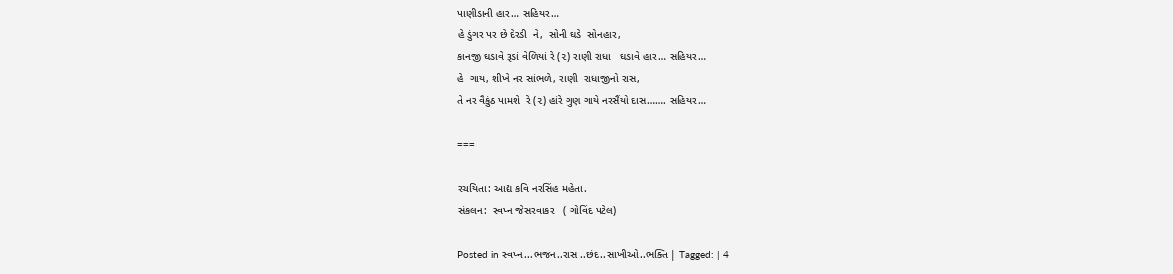પાણીડાની હાર… સહિયર…
હે ડુંગર પર છે દેરડી  ને,  સોની ઘડે  સોનહાર,
કાનજી ઘડાવે રૂડાં વેળિયાં રે (૨) રાણી રાધા   ઘડાવે હાર… સહિયર…
હે  ગાય, શીખે નર સાંભળે, રાણી  રાધાજીનો રાસ,
તે નર વૈકુંઠ પામશે  રે (૨) હાંરે ગુણ ગાયે નરસૈંયો દાસ……. સહિયર…

===

રચયિતા: આદ્ય કવિ નરસિંહ મહેતા.
સંકલન:  સ્વપ્ન જેસરવાકર   ( ગોવિંદ પટેલ)

Posted in સ્વપ્ન...ભજન..રાસ ..છંદ..સાખીઓ..ભક્તિ | Tagged: | 4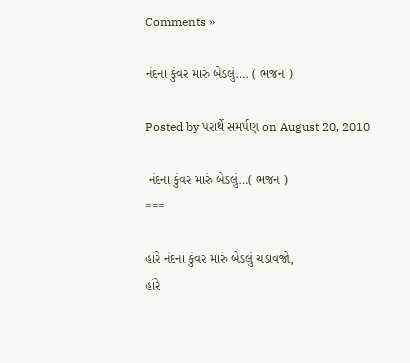Comments »

નંદના કુંવર મારું બેડલું…. ( ભજન )

Posted by પરાર્થે સમર્પણ on August 20, 2010

 નંદના કુંવર મારું બેડલું…( ભજન )
===

હાંરે નંદના કુંવર મારું બેડલું ચડાવજો,
હાંરે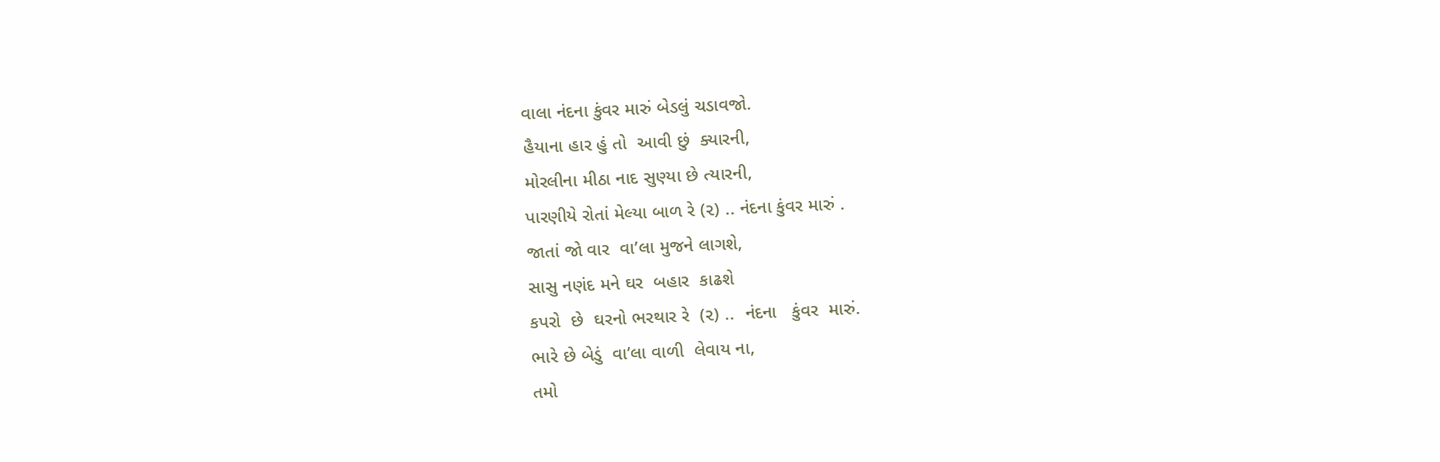વાલા નંદના કુંવર મારું બેડલું ચડાવજો.
હૈયાના હાર હું તો  આવી છું  ક્યારની,
મોરલીના મીઠા નાદ સુણ્યા છે ત્યારની,
પારણીયે રોતાં મેલ્યા બાળ રે (૨) .. નંદના કુંવર મારું .
જાતાં જો વાર  વા’લા મુજને લાગશે,
સાસુ નણંદ મને ઘર  બહાર  કાઢશે
કપરો  છે  ઘરનો ભરથાર રે  (૨) ..  નંદના   કુંવર  મારું.
ભારે છે બેડું  વા’લા વાળી  લેવાય ના,
તમો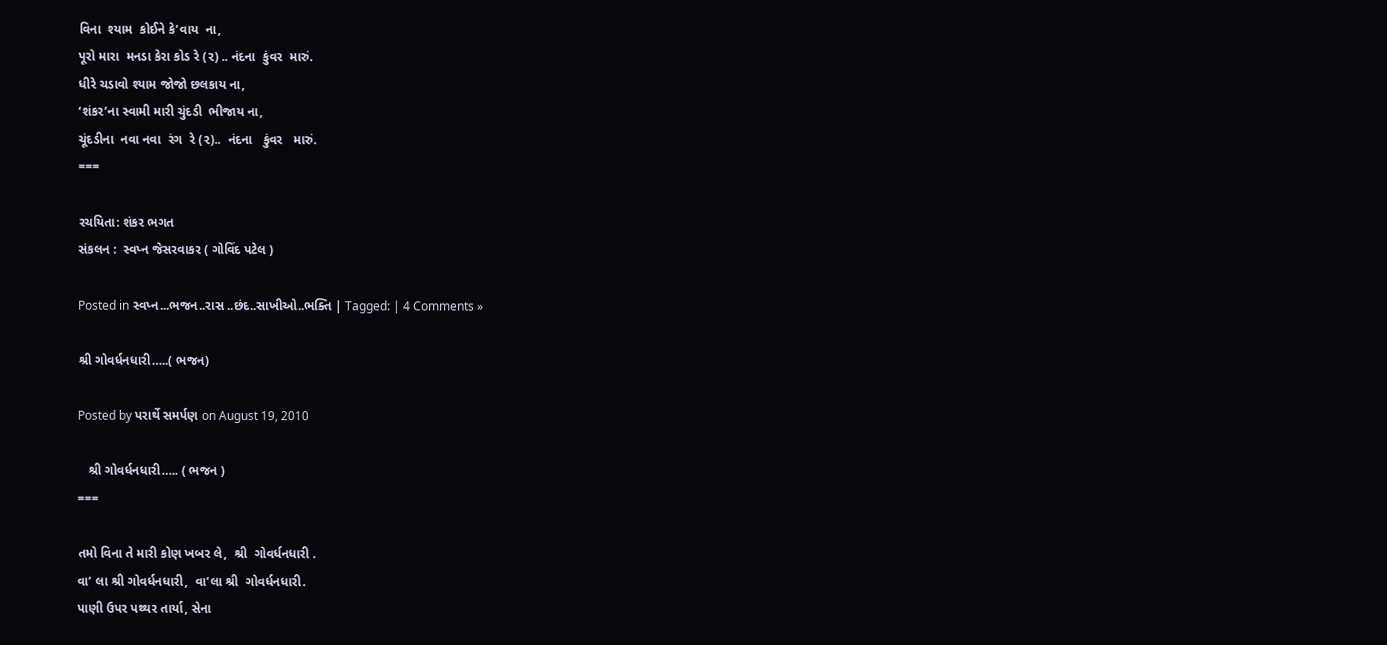વિના  શ્યામ  કોઈને કે’વાય  ના,
પૂરો મારા  મનડા કેરા કોડ રે (૨) .. નંદના  કુંવર  મારું.
ધીરે ચડાવો શ્યામ જોજો છલકાય ના,
‘શંકર’ના સ્વામી મારી ચુંદડી  ભીજાય ના,
ચૂંદડીના  નવા નવા  રંગ  રે (૨)..  નંદના   કુંવર   મારું.
===

રચયિતા: શંકર ભગત
સંકલન :  સ્વપ્ન જેસરવાકર ( ગોવિંદ પટેલ )

Posted in સ્વપ્ન...ભજન..રાસ ..છંદ..સાખીઓ..ભક્તિ | Tagged: | 4 Comments »

શ્રી ગોવર્ધનધારી…..( ભજન)

Posted by પરાર્થે સમર્પણ on August 19, 2010

   શ્રી ગોવર્ધનધારી….. ( ભજન )
===

તમો વિના તે મારી કોણ ખબર લે,  શ્રી  ગોવર્ધનધારી .
વા’ લા શ્રી ગોવર્ધનધારી,  વા’લા શ્રી  ગોવર્ધનધારી.
પાણી ઉપર પથ્થર તાર્યા, સેના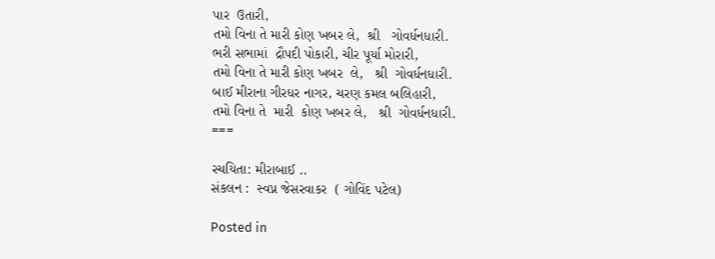પાર  ઉતારી,
તમો વિના તે મારી કોણ ખબર લે,  શ્રી   ગોવર્ધનધારી.
ભરી સભામાં  દ્રૌપદી પોકારી, ચીર પૂર્યા મોરારી,
તમો વિના તે મારી કોણ ખબર  લે,   શ્રી  ગોવર્ધનધારી.
બાઈ મીરાના ગીરધર નાગર, ચરણ કમલ બલિહારી,
તમો વિના તે  મારી  કોણ ખબર લે,   શ્રી  ગોવર્ધનધારી.
===

રચયિતા: મીરાબાઈ ..
સંકલન :  સ્વપ્ન જેસરવાકર  ( ગોવિંદ પટેલ)

Posted in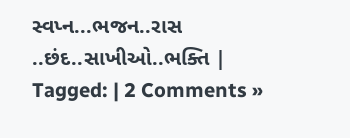સ્વપ્ન...ભજન..રાસ ..છંદ..સાખીઓ..ભક્તિ | Tagged: | 2 Comments »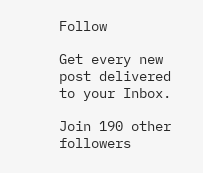Follow

Get every new post delivered to your Inbox.

Join 190 other followers